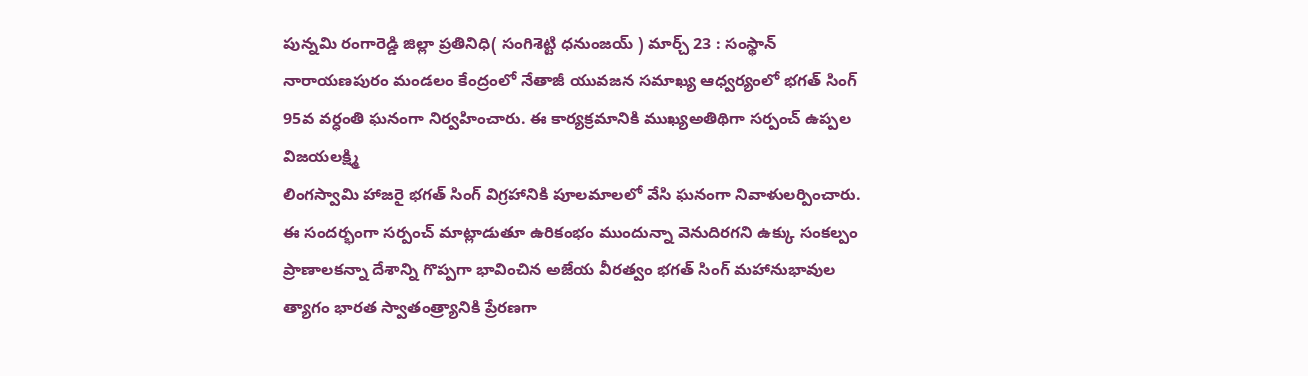పున్నమి రంగారెడ్డి జిల్లా ప్రతినిధి( సంగిశెట్టి ధనుంజయ్ ) మార్చ్ 23 : సంస్థాన్ నారాయణపురం మండలం కేంద్రంలో నేతాజీ యువజన సమాఖ్య ఆధ్వర్యంలో భగత్ సింగ్ 95వ వర్ధంతి ఘనంగా నిర్వహించారు. ఈ కార్యక్రమానికి ముఖ్యఅతిథిగా సర్పంచ్ ఉప్పల విజయలక్ష్మి
లింగస్వామి హాజరై భగత్ సింగ్ విగ్రహానికి పూలమాలలో వేసి ఘనంగా నివాళులర్పించారు. ఈ సందర్భంగా సర్పంచ్ మాట్లాడుతూ ఉరికంభం ముందున్నా వెనుదిరగని ఉక్కు సంకల్పం ప్రాణాలకన్నా దేశాన్ని గొప్పగా భావించిన అజేయ వీరత్వం భగత్ సింగ్ మహానుభావుల త్యాగం భారత స్వాతంత్ర్యానికి ప్రేరణగా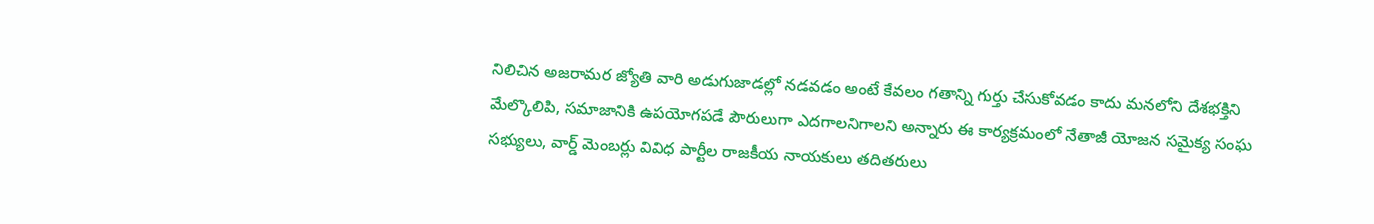నిలిచిన అజరామర జ్యోతి వారి అడుగుజాడల్లో నడవడం అంటే కేవలం గతాన్ని గుర్తు చేసుకోవడం కాదు మనలోని దేశభక్తిని మేల్కొలిపి, సమాజానికి ఉపయోగపడే పౌరులుగా ఎదగాలనిగాలని అన్నారు ఈ కార్యక్రమంలో నేతాజీ యోజన సమైక్య సంఘ సభ్యులు, వార్డ్ మెంబర్లు వివిధ పార్టీల రాజకీయ నాయకులు తదితరులు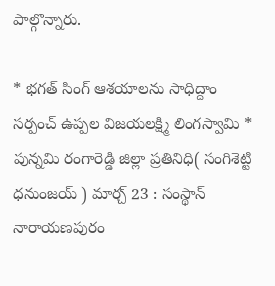పాల్గొన్నారు.

* భగత్ సింగ్ ఆశయాలను సాధిద్దాం సర్పంచ్ ఉప్పల విజయలక్ష్మి లింగస్వామి *
పున్నమి రంగారెడ్డి జిల్లా ప్రతినిధి( సంగిశెట్టి ధనుంజయ్ ) మార్చ్ 23 : సంస్థాన్ నారాయణపురం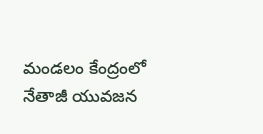మండలం కేంద్రంలో నేతాజీ యువజన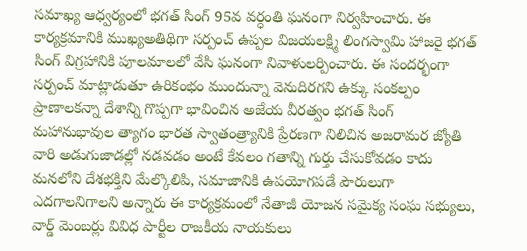సమాఖ్య ఆధ్వర్యంలో భగత్ సింగ్ 95వ వర్ధంతి ఘనంగా నిర్వహించారు. ఈ కార్యక్రమానికి ముఖ్యఅతిథిగా సర్పంచ్ ఉప్పల విజయలక్ష్మి లింగస్వామి హాజరై భగత్ సింగ్ విగ్రహానికి పూలమాలలో వేసి ఘనంగా నివాళులర్పించారు. ఈ సందర్భంగా సర్పంచ్ మాట్లాడుతూ ఉరికంభం ముందున్నా వెనుదిరగని ఉక్కు సంకల్పం ప్రాణాలకన్నా దేశాన్ని గొప్పగా భావించిన అజేయ వీరత్వం భగత్ సింగ్ మహానుభావుల త్యాగం భారత స్వాతంత్ర్యానికి ప్రేరణగా నిలిచిన అజరామర జ్యోతి వారి అడుగుజాడల్లో నడవడం అంటే కేవలం గతాన్ని గుర్తు చేసుకోవడం కాదు మనలోని దేశభక్తిని మేల్కొలిపి, సమాజానికి ఉపయోగపడే పౌరులుగా ఎదగాలనిగాలని అన్నారు ఈ కార్యక్రమంలో నేతాజీ యోజన సమైక్య సంఘ సభ్యులు, వార్డ్ మెంబర్లు వివిధ పార్టీల రాజకీయ నాయకులు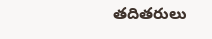తదితరులు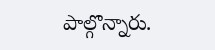పాల్గొన్నారు.